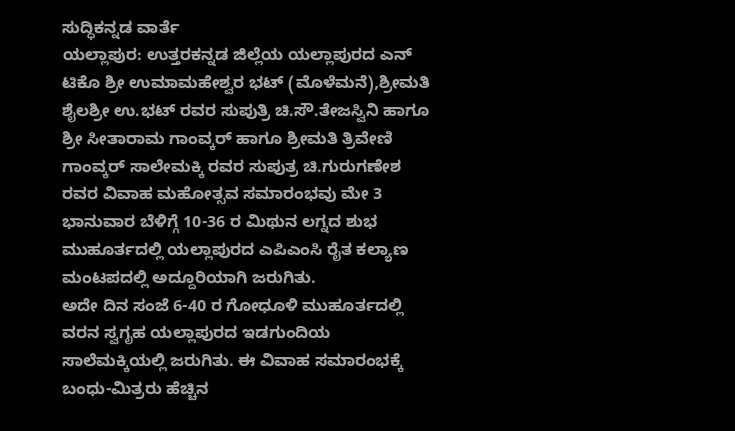ಸುದ್ಧಿಕನ್ನಡ ವಾರ್ತೆ
ಯಲ್ಲಾಪುರ: ಉತ್ತರಕನ್ನಡ ಜಿಲ್ಲೆಯ ಯಲ್ಲಾಪುರದ ಎನ್ ಟಿಕೊ ಶ್ರೀ ಉಮಾಮಹೇಶ್ವರ ಭಟ್ (ಮೊಳೆಮನೆ),ಶ್ರೀಮತಿ ಶೈಲಶ್ರೀ ಉ.ಭಟ್ ರವರ ಸುಪುತ್ರಿ ಚಿ.ಸೌ.ತೇಜಸ್ವಿನಿ ಹಾಗೂ ಶ್ರೀ ಸೀತಾರಾಮ ಗಾಂವ್ಕರ್ ಹಾಗೂ ಶ್ರೀಮತಿ ತ್ರಿವೇಣಿ ಗಾಂವ್ಕರ್ ಸಾಲೇಮಕ್ಕಿ ರವರ ಸುಪುತ್ರ ಚಿ.ಗುರುಗಣೇಶ ರವರ ವಿವಾಹ ಮಹೋತ್ಸವ ಸಮಾರಂಭವು ಮೇ 3 ಭಾನುವಾರ ಬೆಳಿಗ್ಗೆ 10-36 ರ ಮಿಥುನ ಲಗ್ನದ ಶುಭ ಮುಹೂರ್ತದಲ್ಲಿ ಯಲ್ಲಾಪುರದ ಎಪಿಎಂಸಿ ರೈತ ಕಲ್ಯಾಣ ಮಂಟಪದಲ್ಲಿ ಅದ್ದೂರಿಯಾಗಿ ಜರುಗಿತು.
ಅದೇ ದಿನ ಸಂಜೆ 6-40 ರ ಗೋಧೂಳಿ ಮುಹೂರ್ತದಲ್ಲಿ ವರನ ಸ್ವಗೃಹ ಯಲ್ಲಾಪುರದ ಇಡಗುಂದಿಯ ಸಾಲೆಮಕ್ಕಿಯಲ್ಲಿ ಜರುಗಿತು. ಈ ವಿವಾಹ ಸಮಾರಂಭಕ್ಕೆ ಬಂಧು-ಮಿತ್ರರು ಹೆಚ್ಚಿನ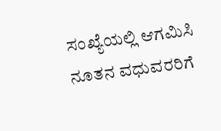ಸಂಖ್ಯೆಯಲ್ಲಿ ಆಗಮಿಸಿ ನೂತನ ವಧುವರರಿಗೆ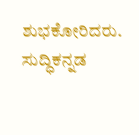ಶುಭಕೋರಿದರು.
ಸುದ್ಧಿಕನ್ನಡ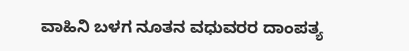ವಾಹಿನಿ ಬಳಗ ನೂತನ ವಧುವರರ ದಾಂಪತ್ಯ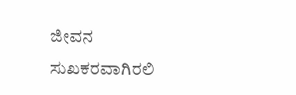ಜೀವನ ಸುಖಕರವಾಗಿರಲಿ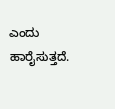ಎಂದು ಹಾರೈಸುತ್ತದೆ.